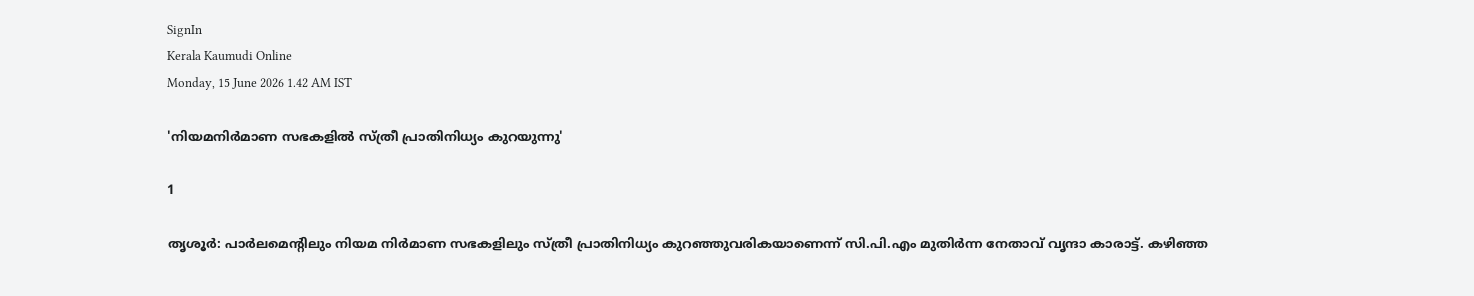SignIn
Kerala Kaumudi Online
Monday, 15 June 2026 1.42 AM IST

'നിയമനിർമാണ സഭകളിൽ സ്ത്രീ പ്രാതിനിധ്യം കുറയുന്നു'

1

തൃശൂർ: പാർലമെന്റിലും നിയമ നിർമാണ സഭകളിലും സ്ത്രീ പ്രാതിനിധ്യം കുറഞ്ഞുവരികയാണെന്ന് സി.പി.എം മുതിർന്ന നേതാവ് വൃന്ദാ കാരാട്ട്. കഴിഞ്ഞ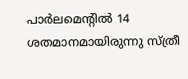പാർലമെന്റിൽ 14 ശതമാനമായിരുന്നു സ്ത്രീ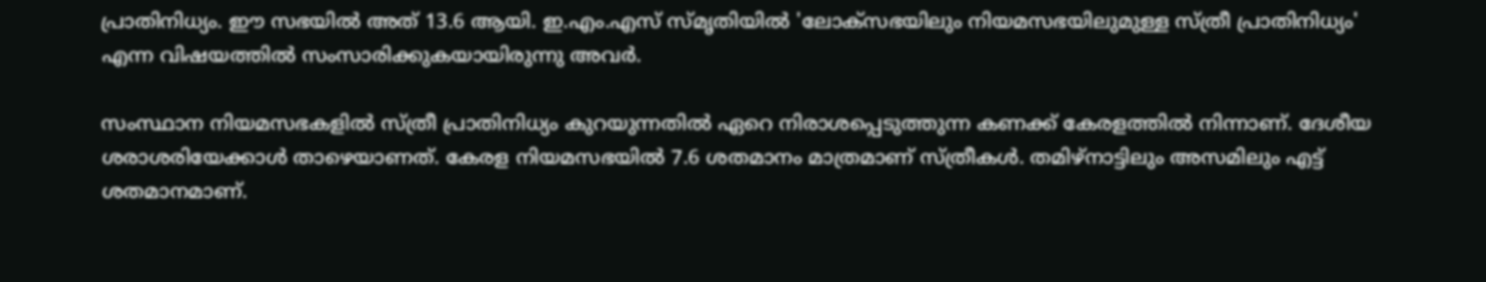പ്രാതിനിധ്യം. ഈ സഭയിൽ അത് 13.6 ആയി. ഇ.എം.എസ് സ്മൃതിയിൽ 'ലോക്‌സഭയിലും നിയമസഭയിലുമുള്ള സ്ത്രീ പ്രാതിനിധ്യം' എന്ന വിഷയത്തിൽ സംസാരിക്കുകയായിരുന്നു അവർ.

സംസ്ഥാന നിയമസഭകളിൽ സ്ത്രീ പ്രാതിനിധ്യം കുറയുന്നതിൽ ഏറെ നിരാശപ്പെടുത്തുന്ന കണക്ക് കേരളത്തിൽ നിന്നാണ്. ദേശീയ ശരാശരിയേക്കാൾ താഴെയാണത്. കേരള നിയമസഭയിൽ 7.6 ശതമാനം മാത്രമാണ് സ്ത്രീകൾ. തമിഴ്‌നാട്ടിലും അസമിലും എട്ട് ശതമാനമാണ്.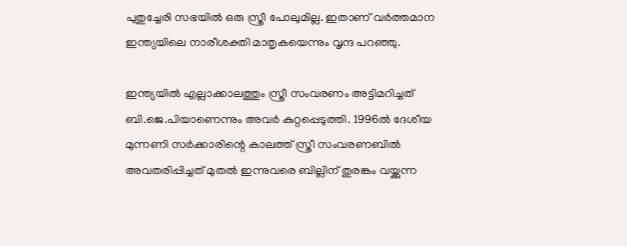പുതുച്ചേരി സഭയിൽ ഒരു സ്ത്രീ പോലുമില്ല. ഇതാണ് വർത്തമാന ഇന്ത്യയിലെ നാരീശക്തി മാതൃകയെന്നും വൃന്ദ പറഞ്ഞു.

ഇന്ത്യയിൽ എല്ലാക്കാലത്തും സ്ത്രീ സംവരണം അട്ടിമറിച്ചത് ബി.ജെ.പിയാണെന്നും അവർ കുറ്റപ്പെടുത്തി. 1996ൽ ദേശീയ മുന്നണി സർക്കാരിന്റെ കാലത്ത് സ്ത്രീ സംവരണബിൽ അവതരിപ്പിച്ചത് മുതൽ ഇന്നുവരെ ബില്ലിന് തുരങ്കം വയ്ക്കുന്ന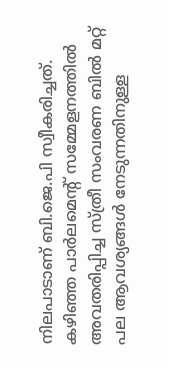നിലപാടാണ് ബി.ജെ.പി സ്വീകരിച്ചത്. കഴിഞ്ഞ പാർലമെന്റ് സമ്മേളനത്തിൽ അവതരിപ്പിച്ച സ്ത്രീ സംവരണ ബിൽ മറ്റ് പല ആവശ്യങ്ങൾ നേടുന്നതിനുള്ള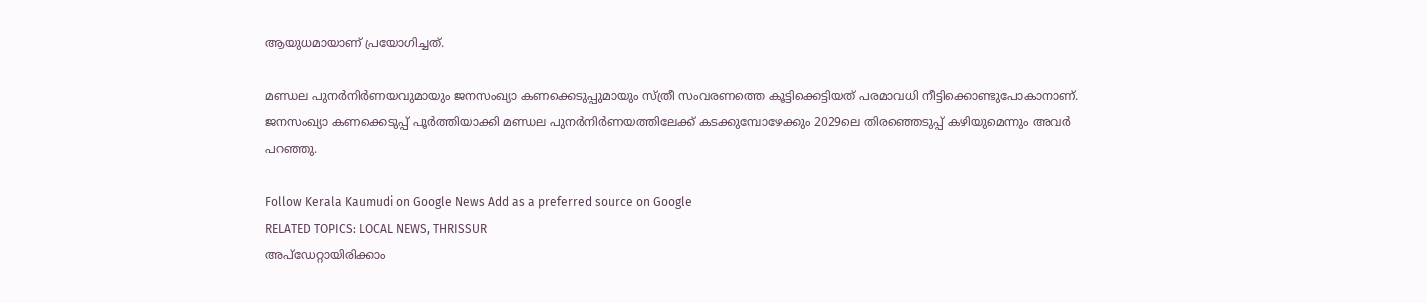ആയുധമായാണ് പ്രയോഗിച്ചത്.

മണ്ഡല പുനർനിർണയവുമായും ജനസംഖ്യാ കണക്കെടുപ്പുമായും സ്ത്രീ സംവരണത്തെ കൂട്ടിക്കെട്ടിയത് പരമാവധി നീട്ടിക്കൊണ്ടുപോകാനാണ്. ജനസംഖ്യാ കണക്കെടുപ്പ് പൂർത്തിയാക്കി മണ്ഡല പുനർനിർണയത്തിലേക്ക് കടക്കുമ്പോഴേക്കും 2029ലെ തിരഞ്ഞെടുപ്പ് കഴിയുമെന്നും അവർ പറഞ്ഞു.

Follow Kerala Kaumudi on Google News Add as a preferred source on Google
RELATED TOPICS: LOCAL NEWS, THRISSUR
അപ്ഡേറ്റായിരിക്കാം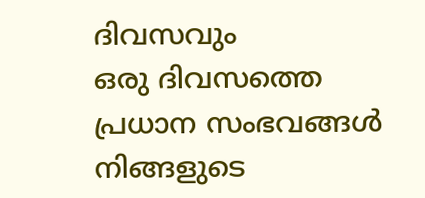ദിവസവും
ഒരു ദിവസത്തെ പ്രധാന സംഭവങ്ങൾ നിങ്ങളുടെ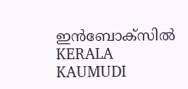ഇൻബോക്സിൽ
KERALA KAUMUDI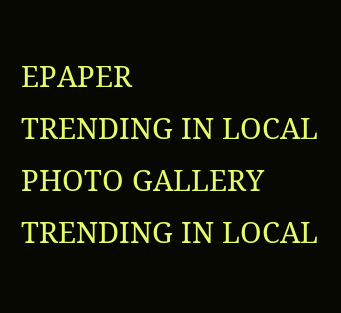EPAPER
TRENDING IN LOCAL
PHOTO GALLERY
TRENDING IN LOCAL